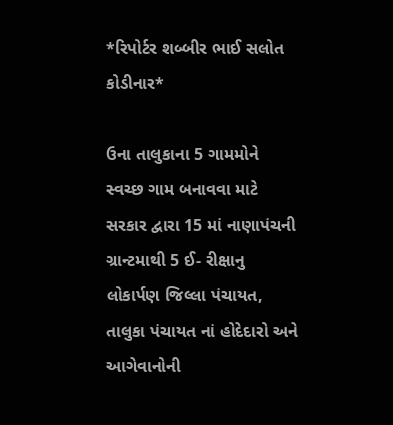*રિપોર્ટર શબ્બીર ભાઈ સલોત કોડીનાર*

ઉના તાલુકાના 5 ગામમોને સ્વચ્છ ગામ બનાવવા માટે સરકાર દ્વારા 15 માં નાણાપંચની ગ્રાન્ટમાથી 5 ઈ- રીક્ષાનુ લોકાર્પણ જિલ્લા પંચાયત, તાલુકા પંચાયત નાં હોદેદારો અને આગેવાનોની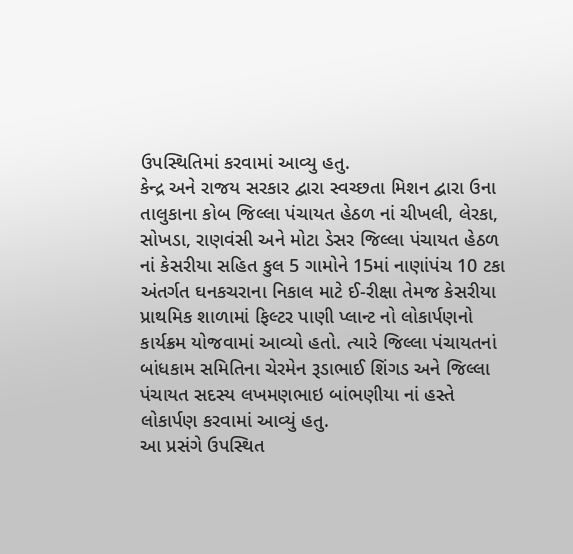ઉપસ્થિતિમાં કરવામાં આવ્યુ હતુ.
કેન્દ્ર અને રાજય સરકાર દ્વારા સ્વચ્છતા મિશન દ્વારા ઉના તાલુકાના કોબ જિલ્લા પંચાયત હેઠળ નાં ચીખલી, લેરકા, સોખડા, રાણવંસી અને મોટા ડેસર જિલ્લા પંચાયત હેઠળ નાં કેસરીયા સહિત કુલ 5 ગામોને 15માં નાણાંપંચ 10 ટકા અંતર્ગત ઘનકચરાના નિકાલ માટે ઈ-રીક્ષા તેમજ કેસરીયા પ્રાથમિક શાળામાં ફિલ્ટર પાણી પ્લાન્ટ નો લોકાર્પણનો કાર્યક્રમ યોજવામાં આવ્યો હતો. ત્યારે જિલ્લા પંચાયતનાં બાંધકામ સમિતિના ચેરમેન રૂડાભાઈ શિંગડ અને જિલ્લા પંચાયત સદસ્ય લખમણભાઇ બાંભણીયા નાં હસ્તે લોકાર્પણ કરવામાં આવ્યું હતુ.
આ પ્રસંગે ઉપસ્થિત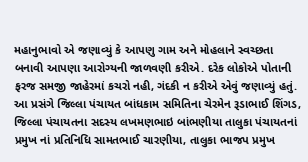મહાનુભાવો એ જણાવ્યું કે આપણુ ગામ અને મોહલાને સ્વચ્છતા બનાવી આપણા આરોગ્યની જાળવણી કરીએ. દરેક લોકોએ પોતાની ફરજ સમજી જાહેરમાં કચરો નહી, ગંદકી ન કરીએ એવું જણાવ્યું હતું.
આ પ્રસંગે જિલ્લા પંચાયત બાંધકામ સમિતિના ચેરમેન રૂડાભાઈ શિંગડ, જિલ્લા પંચાયતના સદસ્ય લખમણભાઇ બાંભણીયા તાલુકા પંચાયતનાં પ્રમુખ નાં પ્રતિનિધિ સામતભાઈ ચારણીયા, તાલુકા ભાજપ પ્રમુખ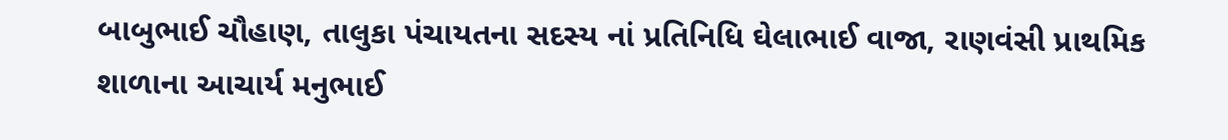બાબુભાઈ ચૌહાણ, તાલુકા પંચાયતના સદસ્ય નાં પ્રતિનિધિ ઘેલાભાઈ વાજા, રાણવંસી પ્રાથમિક શાળાના આચાર્ય મનુભાઈ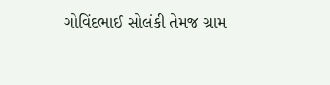ગોવિંદભાઈ સોલંકી તેમજ ગ્રામ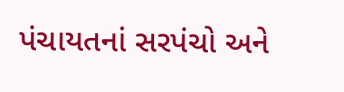પંચાયતનાં સરપંચો અને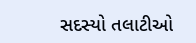સદસ્યો તલાટીઓ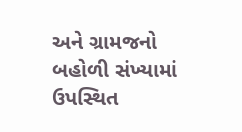અને ગ્રામજનો બહોળી સંખ્યામાં ઉપસ્થિત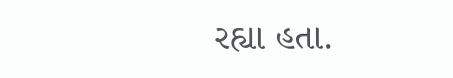રહ્યા હતા.